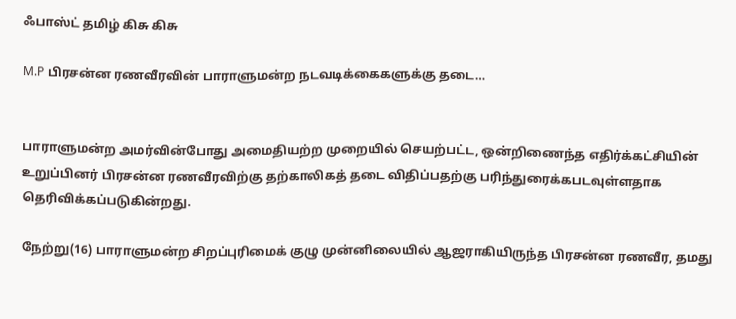ஃபாஸ்ட் தமிழ் கிசு கிசு

M.P பிரசன்ன ரணவீரவின் பாராளுமன்ற நடவடிக்கைகளுக்கு தடை…


பாராளுமன்ற அமர்வின்போது அமைதியற்ற முறையில் செயற்பட்ட, ஒன்றிணைந்த எதிர்க்கட்சியின் உறுப்பினர் பிரசன்ன ரணவீரவிற்கு தற்காலிகத் தடை விதிப்பதற்கு பரிந்துரைக்கபடவுள்ளதாக தெரிவிக்கப்படுகின்றது.

நேற்று(16) பாராளுமன்ற சிறப்புரிமைக் குழு முன்னிலையில் ஆஜராகியிருந்த பிரசன்ன ரணவீர, தமது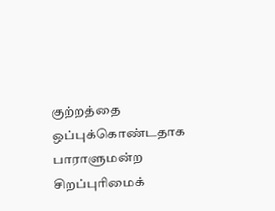குற்றத்தை ஒப்புக்கொண்டதாக பாராளுமன்ற சிறப்புரிமைக்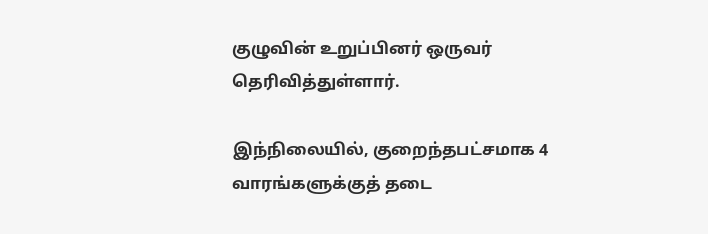குழுவின் உறுப்பினர் ஒருவர் தெரிவித்துள்ளார்.

இந்நிலையில், குறைந்தபட்சமாக 4 வாரங்களுக்குத் தடை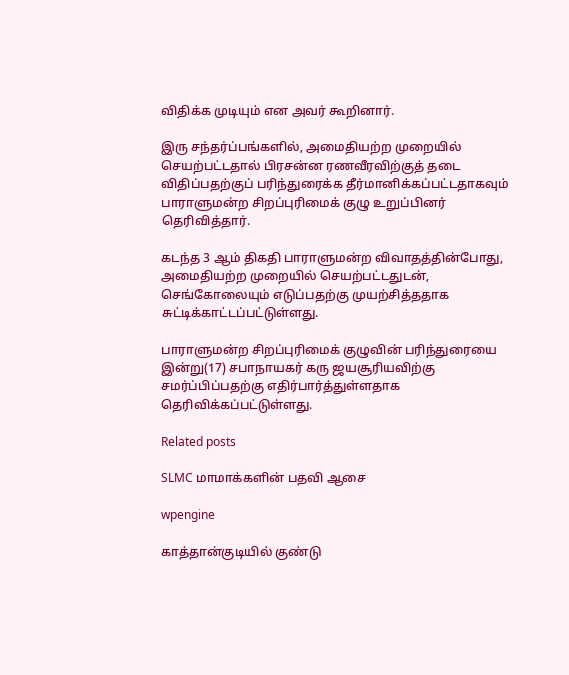விதிக்க முடியும் என அவர் கூறினார்.

இரு சந்தர்ப்பங்களில், அமைதியற்ற முறையில் செயற்பட்டதால் பிரசன்ன ரணவீரவிற்குத் தடை விதிப்பதற்குப் பரிந்துரைக்க தீர்மானிக்கப்பட்டதாகவும் பாராளுமன்ற சிறப்புரிமைக் குழு உறுப்பினர் தெரிவித்தார்.

கடந்த 3 ஆம் திகதி பாராளுமன்ற விவாதத்தின்போது, அமைதியற்ற முறையில் செயற்பட்டதுடன், செங்கோலையும் எடுப்பதற்கு முயற்சித்ததாக சுட்டிக்காட்டப்பட்டுள்ளது.

பாராளுமன்ற சிறப்புரிமைக் குழுவின் பரிந்துரையை இன்று(17) சபாநாயகர் கரு ஜயசூரியவிற்கு சமர்ப்பிப்பதற்கு எதிர்பார்த்துள்ளதாக தெரிவிக்கப்பட்டுள்ளது.

Related posts

SLMC மாமாக்களின் பதவி ஆசை

wpengine

காத்தான்குடியில் குண்டு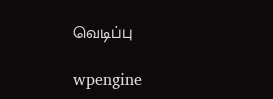வெடிப்பு

wpengine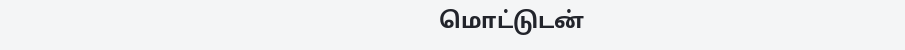மொட்டுடன்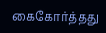கைகோர்த்தது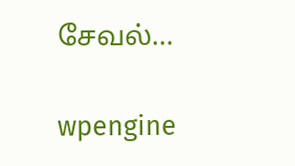சேவல்…

wpengine